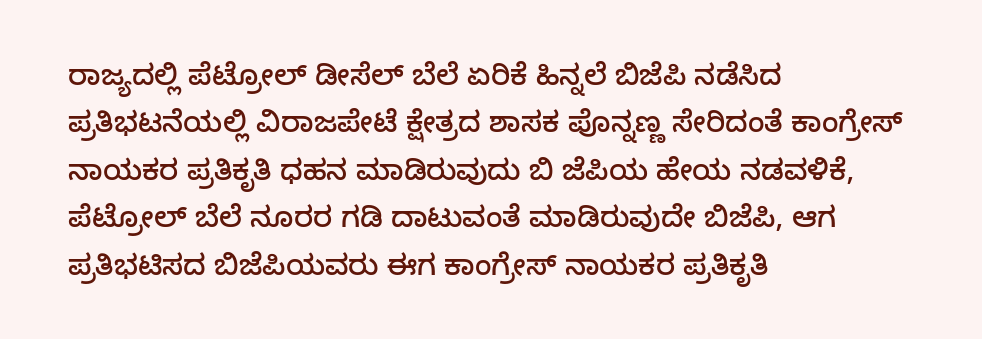ರಾಜ್ಯದಲ್ಲಿ ಪೆಟ್ರೋಲ್ ಡೀಸೆಲ್ ಬೆಲೆ ಏರಿಕೆ ಹಿನ್ನಲೆ ಬಿಜೆಪಿ ನಡೆಸಿದ ಪ್ರತಿಭಟನೆಯಲ್ಲಿ ವಿರಾಜಪೇಟೆ ಕ್ಷೇತ್ರದ ಶಾಸಕ ಪೊನ್ನಣ್ಣ ಸೇರಿದಂತೆ ಕಾಂಗ್ರೇಸ್ ನಾಯಕರ ಪ್ರತಿಕೃತಿ ಧಹನ ಮಾಡಿರುವುದು ಬಿ ಜೆಪಿಯ ಹೇಯ ನಡವಳಿಕೆ, ಪೆಟ್ರೋಲ್ ಬೆಲೆ ನೂರರ ಗಡಿ ದಾಟುವಂತೆ ಮಾಡಿರುವುದೇ ಬಿಜೆಪಿ, ಆಗ ಪ್ರತಿಭಟಿಸದ ಬಿಜೆಪಿಯವರು ಈಗ ಕಾಂಗ್ರೇಸ್ ನಾಯಕರ ಪ್ರತಿಕೃತಿ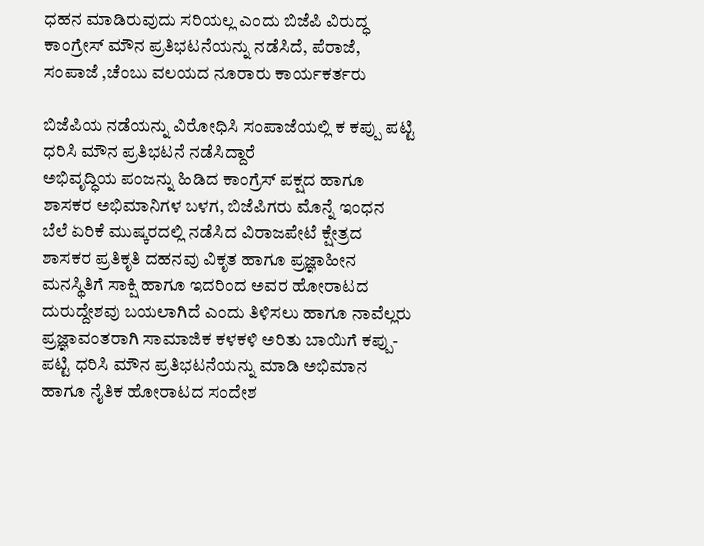ಧಹನ ಮಾಡಿರುವುದು ಸರಿಯಲ್ಲ ಎಂದು ಬಿಜೆಪಿ ವಿರುದ್ಧ ಕಾಂಗ್ರೇಸ್ ಮೌನ ಪ್ರತಿಭಟನೆಯನ್ನು ನಡೆಸಿದೆ, ಪೆರಾಜೆ, ಸಂಪಾಜೆ ,ಚೆಂಬು ವಲಯದ ನೂರಾರು ಕಾರ್ಯಕರ್ತರು

ಬಿಜೆಪಿಯ ನಡೆಯನ್ನು ವಿರೋಧಿಸಿ ಸಂಪಾಜೆಯಲ್ಲಿ ಕ ಕಪ್ಪು ಪಟ್ಟಿ ಧರಿಸಿ ಮೌನ ಪ್ರತಿಭಟನೆ ನಡೆಸಿದ್ದಾರೆ
ಅಭಿವೃದ್ಧಿಯ ಪಂಜನ್ನು ಹಿಡಿದ ಕಾಂಗ್ರೆಸ್ ಪಕ್ಷದ ಹಾಗೂ ಶಾಸಕರ ಅಭಿಮಾನಿಗಳ ಬಳಗ, ಬಿಜೆಪಿಗರು ಮೊನ್ನೆ ಇಂಧನ ಬೆಲೆ ಏರಿಕೆ ಮುಷ್ಕರದಲ್ಲಿ ನಡೆಸಿದ ವಿರಾಜಪೇಟೆ ಕ್ಷೇತ್ರದ ಶಾಸಕರ ಪ್ರತಿಕೃತಿ ದಹನವು ವಿಕೃತ ಹಾಗೂ ಪ್ರಜ್ಞಾಹೀನ ಮನಸ್ಥಿತಿಗೆ ಸಾಕ್ಷಿ ಹಾಗೂ ಇದರಿಂದ ಅವರ ಹೋರಾಟದ ದುರುದ್ದೇಶವು ಬಯಲಾಗಿದೆ ಎಂದು ತಿಳಿಸಲು ಹಾಗೂ ನಾವೆಲ್ಲರು ಪ್ರಜ್ಞಾವಂತರಾಗಿ ಸಾಮಾಜಿಕ ಕಳಕಳಿ ಅರಿತು ಬಾಯಿಗೆ ಕಪ್ಪು-ಪಟ್ಟಿ ಧರಿಸಿ ಮೌನ ಪ್ರತಿಭಟನೆಯನ್ನು ಮಾಡಿ ಅಭಿಮಾನ ಹಾಗೂ ನೈತಿಕ ಹೋರಾಟದ ಸಂದೇಶ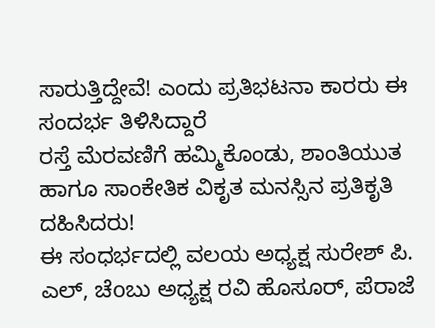ಸಾರುತ್ತಿದ್ದೇವೆ! ಎಂದು ಪ್ರತಿಭಟನಾ ಕಾರರು ಈ ಸಂದರ್ಭ ತಿಳಿಸಿದ್ದಾರೆ
ರಸ್ತೆ ಮೆರವಣಿಗೆ ಹಮ್ಮಿಕೊಂಡು, ಶಾಂತಿಯುತ ಹಾಗೂ ಸಾಂಕೇತಿಕ ವಿಕೃತ ಮನಸ್ಸಿನ ಪ್ರತಿಕೃತಿ ದಹಿಸಿದರು!
ಈ ಸಂಧರ್ಭದಲ್ಲಿ ವಲಯ ಅಧ್ಯಕ್ಷ ಸುರೇಶ್ ಪಿ. ಎಲ್, ಚೆoಬು ಅಧ್ಯಕ್ಷ ರವಿ ಹೊಸೂರ್, ಪೆರಾಜೆ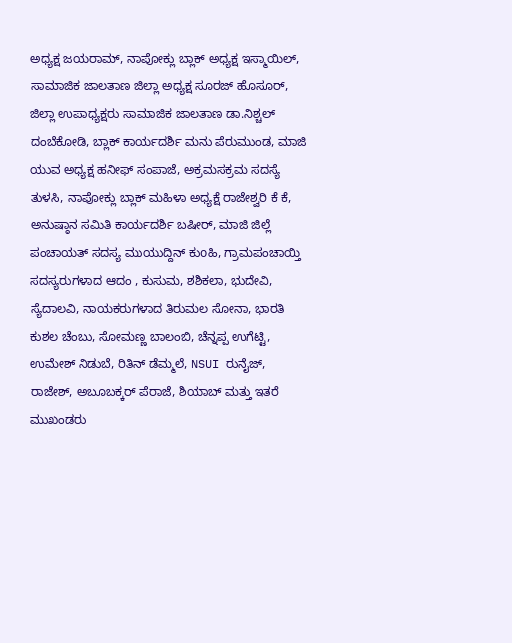ಅಧ್ಯಕ್ಷ ಜಯರಾಮ್, ನಾಪೋಕ್ಲು ಬ್ಲಾಕ್ ಅಧ್ಯಕ್ಷ ಇಸ್ಮಾಯಿಲ್, ಸಾಮಾಜಿಕ ಜಾಲತಾಣ ಜಿಲ್ಲಾ ಅಧ್ಯಕ್ಷ ಸೂರಜ್ ಹೊಸೂರ್, ಜಿಲ್ಲಾ ಉಪಾಧ್ಯಕ್ಷರು ಸಾಮಾಜಿಕ ಜಾಲತಾಣ ಡಾ.ನಿಶ್ಚಲ್ ದಂಬೆಕೋಡಿ, ಬ್ಲಾಕ್ ಕಾರ್ಯದರ್ಶಿ ಮನು ಪೆರುಮುಂಡ, ಮಾಜಿ ಯುವ ಅಧ್ಯಕ್ಷ ಹನೀಫ್ ಸಂಪಾಜೆ, ಅಕ್ರಮಸಕ್ರಮ ಸದಸ್ಯೆ ತುಳಸಿ, ನಾಪೋಕ್ಲು ಬ್ಲಾಕ್ ಮಹಿಳಾ ಅಧ್ಯಕ್ಷೆ ರಾಜೇಶ್ವರಿ ಕೆ ಕೆ, ಅನುಷ್ಠಾನ ಸಮಿತಿ ಕಾರ್ಯದರ್ಶಿ ಬಷೀರ್, ಮಾಜಿ ಜಿಲ್ಲೆ ಪಂಚಾಯತ್ ಸದಸ್ಯ ಮುಯುದ್ದಿನ್ ಕುoಹಿ, ಗ್ರಾಮಪಂಚಾಯ್ತಿ ಸದಸ್ಯರುಗಳಾದ ಆದಂ , ಕುಸುಮ, ಶಶಿಕಲಾ, ಭುದೇವಿ, ಸ್ಯೆದಾಲವಿ, ನಾಯಕರುಗಳಾದ ತಿರುಮಲ ಸೋನಾ, ಭಾರತಿ ಕುಶಲ ಚೆಂಬು, ಸೋಮಣ್ಣ ಬಾಲಂಬಿ, ಚೆನ್ನಪ್ಪ ಉಗೆಟ್ಟಿ, ಉಮೇಶ್ ನಿಡುಬೆ, ರಿತಿನ್ ಡೆಮ್ಮಲೆ, NSUI ರುನೈಜ್, ರಾಜೇಶ್, ಅಬೂಬಕ್ಕರ್ ಪೆರಾಜೆ, ಶಿಯಾಬ್ ಮತ್ತು ಇತರೆ ಮುಖಂಡರು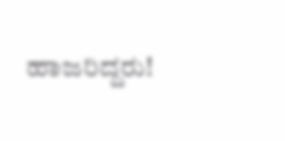ಹಾಜರಿದ್ದರು!